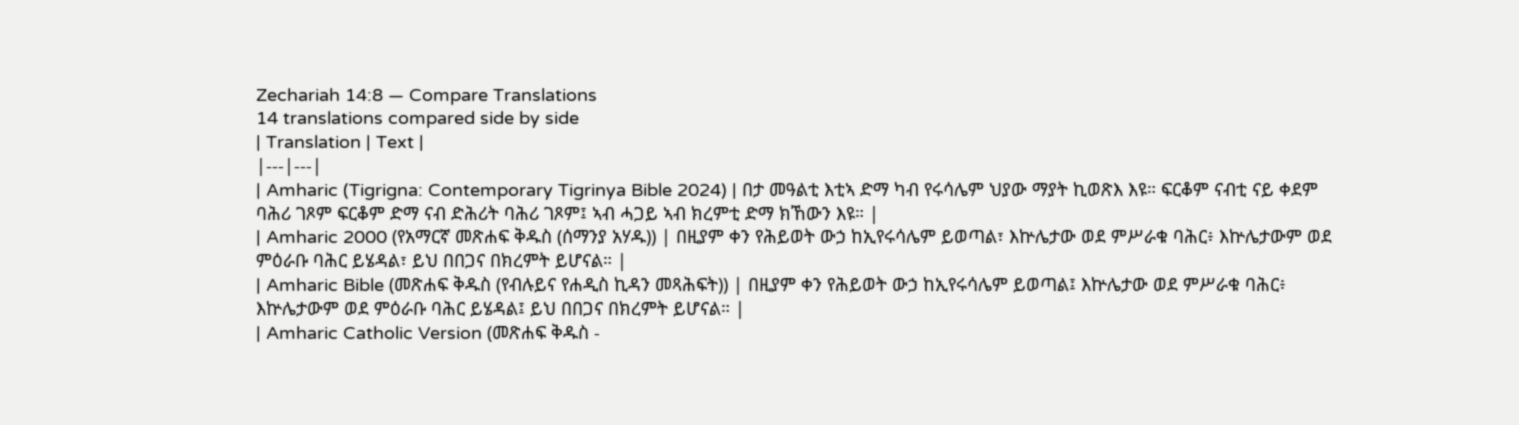Zechariah 14:8 — Compare Translations
14 translations compared side by side
| Translation | Text |
|---|---|
| Amharic (Tigrigna: Contemporary Tigrinya Bible 2024) | በታ መዓልቲ እቲኣ ድማ ካብ የሩሳሌም ህያው ማያት ኪወጽእ እዩ። ፍርቆም ናብቲ ናይ ቀደም ባሕሪ ገጾም ፍርቆም ድማ ናብ ድሕሪት ባሕሪ ገጾም፤ ኣብ ሓጋይ ኣብ ክረምቲ ድማ ክኸውን እዩ። |
| Amharic 2000 (የአማርኛ መጽሐፍ ቅዱስ (ሰማንያ አሃዱ)) | በዚያም ቀን የሕይወት ውኃ ከኢየሩሳሌም ይወጣል፣ እኵሌታው ወደ ምሥራቁ ባሕር፥ እኵሌታውም ወደ ምዕራቡ ባሕር ይሄዳል፣ ይህ በበጋና በክረምት ይሆናል። |
| Amharic Bible (መጽሐፍ ቅዱስ (የብሉይና የሐዲስ ኪዳን መጻሕፍት)) | በዚያም ቀን የሕይወት ውኃ ከኢየሩሳሌም ይወጣል፤ እኵሌታው ወደ ምሥራቁ ባሕር፥ እኵሌታውም ወደ ምዕራቡ ባሕር ይሄዳል፤ ይህ በበጋና በክረምት ይሆናል። |
| Amharic Catholic Version (መጽሐፍ ቅዱስ -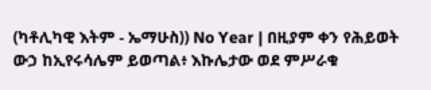(ካቶሊካዊ እትም - ኤማሁስ)) No Year | በዚያም ቀን የሕይወት ውኃ ከኢየሩሳሌም ይወጣል፥ እኩሌታው ወደ ምሥራቁ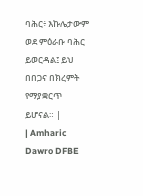ባሕር፥ እኩሌታውም ወደ ምዕራቡ ባሕር ይወርዳል፤ ይህ በበጋና በክረምት የማያቋርጥ ይሆናል። |
| Amharic Dawro DFBE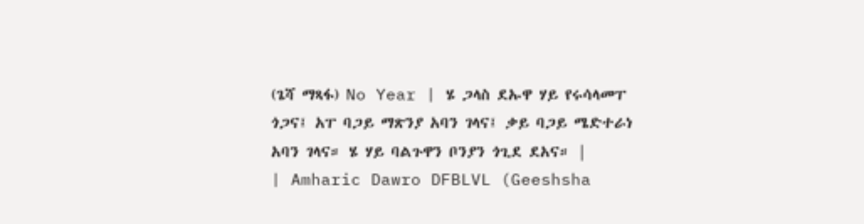(ጌሻ ማጻፋ) No Year | ሄ ጋላስ ደኡዋ ሃይ የሩሳላመፐ ጎጋና፤ አፐ ባጋይ ማጽንያ አባን ገላና፤ ቃይ ባጋይ ሜድተራነ አባን ገላና። ሄ ሃይ ባልጉዋን ቦንያን ጎጊደ ደአና። |
| Amharic Dawro DFBLVL (Geeshsha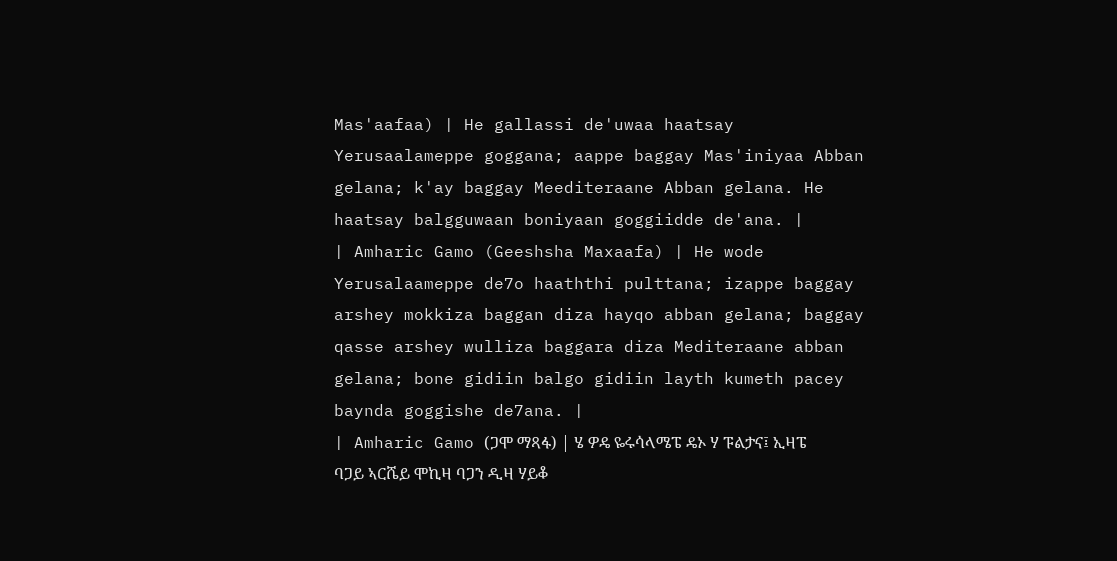Mas'aafaa) | He gallassi de'uwaa haatsay Yerusaalameppe goggana; aappe baggay Mas'iniyaa Abban gelana; k'ay baggay Meediteraane Abban gelana. He haatsay balgguwaan boniyaan goggiidde de'ana. |
| Amharic Gamo (Geeshsha Maxaafa) | He wode Yerusalaameppe de7o haaththi pulttana; izappe baggay arshey mokkiza baggan diza hayqo abban gelana; baggay qasse arshey wulliza baggara diza Mediteraane abban gelana; bone gidiin balgo gidiin layth kumeth pacey baynda goggishe de7ana. |
| Amharic Gamo (ጋሞ ማጻፋ) | ሄ ዎዴ ዬሩሳላሜፔ ዴኦ ሃ ፑልታና፤ ኢዛፔ ባጋይ ኣርሼይ ሞኪዛ ባጋን ዲዛ ሃይቆ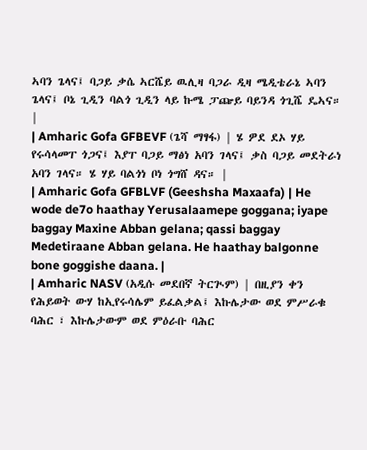ኣባን ጌላና፤ ባጋይ ቃሴ ኣርሼይ ዉሊዛ ባጋራ ዲዛ ሜዲቴራኔ ኣባን ጌላና፤ ቦኔ ጊዲን ባልጎ ጊዲን ላይ ኩሜ ፓጬይ ባይንዳ ጎጊሼ ዴኣና። |
| Amharic Gofa GFBEVF (ጌሻ ማፃፋ) | ሄ ዎደ ደኦ ሃይ የሩሳላመፐ ጎጋና፤ እያፐ ባጋይ ማፅነ አባን ገላና፤ ቃስ ባጋይ መደትራነ አባን ገላና። ሄ ሃይ ባልጎነ ቦነ ጎግሸ ዳና። |
| Amharic Gofa GFBLVF (Geeshsha Maxaafa) | He wode de7o haathay Yerusalaamepe goggana; iyape baggay Maxine Abban gelana; qassi baggay Medetiraane Abban gelana. He haathay balgonne bone goggishe daana. |
| Amharic NASV (አዲሱ መደበኛ ትርጒም) | በዚያን ቀን የሕይወት ውሃ ከኢየሩሳሌም ይፈልቃል፤ እኩሌታው ወደ ምሥራቁ ባሕር ፣ እኩሌታውም ወደ ምዕራቡ ባሕር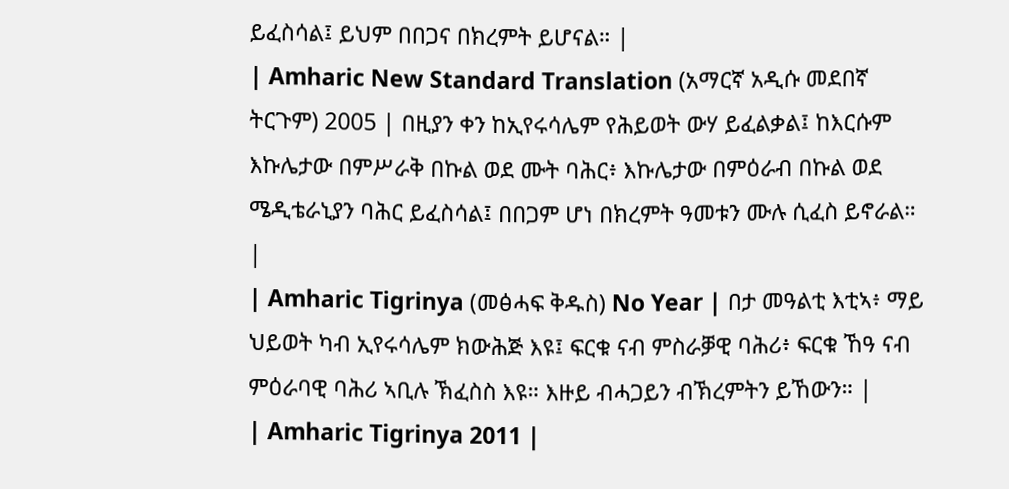ይፈስሳል፤ ይህም በበጋና በክረምት ይሆናል። |
| Amharic New Standard Translation (አማርኛ አዲሱ መደበኛ ትርጉም) 2005 | በዚያን ቀን ከኢየሩሳሌም የሕይወት ውሃ ይፈልቃል፤ ከእርሱም እኩሌታው በምሥራቅ በኩል ወደ ሙት ባሕር፥ እኩሌታው በምዕራብ በኩል ወደ ሜዲቴራኒያን ባሕር ይፈስሳል፤ በበጋም ሆነ በክረምት ዓመቱን ሙሉ ሲፈስ ይኖራል። |
| Amharic Tigrinya (መፅሓፍ ቅዱስ) No Year | በታ መዓልቲ እቲኣ፥ ማይ ህይወት ካብ ኢየሩሳሌም ክውሕጅ እዩ፤ ፍርቁ ናብ ምስራቓዊ ባሕሪ፥ ፍርቁ ኸዓ ናብ ምዕራባዊ ባሕሪ ኣቢሉ ኽፈስስ እዩ። እዙይ ብሓጋይን ብኽረምትን ይኸውን። |
| Amharic Tigrinya 2011 |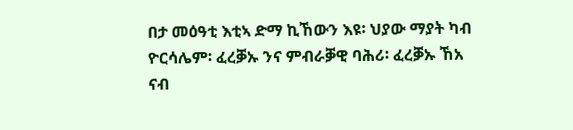በታ መዕዓቲ እቲኣ ድማ ኪኸውን እዩ፡ ህያው ማያት ካብ ዮርሳሌም፡ ፈረቓኡ ንና ምብራቓዊ ባሕሪ፡ ፈረቓኡ ኸአ ናብ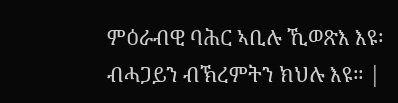ምዕራብዊ ባሕር ኣቢሉ ኺወጽእ እዩ፡ ብሓጋይን ብኽረምትን ክህሉ እዩ። |